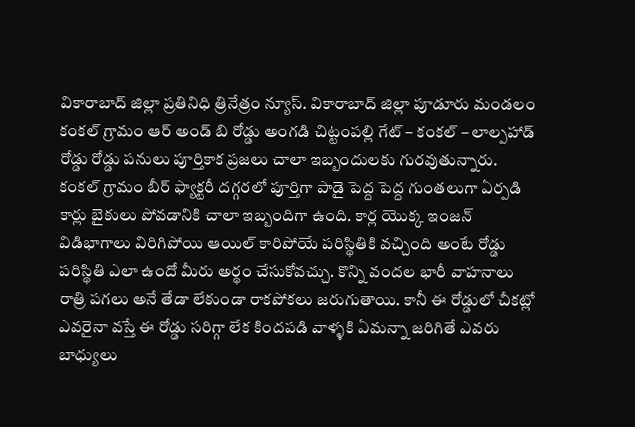వికారాబాద్ జిల్లా ప్రతినిధి త్రినేత్రం న్యూస్. వికారాబాద్ జిల్లా పూడూరు మండలం కంకల్ గ్రామం ఆర్ అండ్ బి రోడ్డు అంగడి చిట్టంపల్లి గేట్ – కంకల్ – లాల్పహాడ్ రోడ్డు రోడ్డు పనులు పూర్తికాక ప్రజలు చాలా ఇబ్బందులకు గురవుతున్నారు. కంకల్ గ్రామం బీర్ ఫ్యాక్టరీ దగ్గరలో పూర్తిగా పాడై పెద్ద పెద్ద గుంతలుగా ఏర్పడి కార్లు బైకులు పోవడానికి చాలా ఇబ్బందిగా ఉంది. కార్ల యొక్క ఇంజన్ విడిభాగాలు విరిగిపోయి ఆయిల్ కారిపోయే పరిస్థితికి వచ్చింది అంటే రోడ్డు పరిస్థితి ఎలా ఉందో మీరు అర్థం చేసుకోవచ్చు. కొన్ని వందల భారీ వాహనాలు రాత్రి పగలు అనే తేడా లేకుండా రాకపోకలు జరుగుతాయి. కానీ ఈ రోడ్డులో చీకట్లో ఎవరైనా వస్తే ఈ రోడ్డు సరిగ్గా లేక కిందపడి వాళ్ళకి ఏమన్నా జరిగితే ఎవరు బాధ్యులు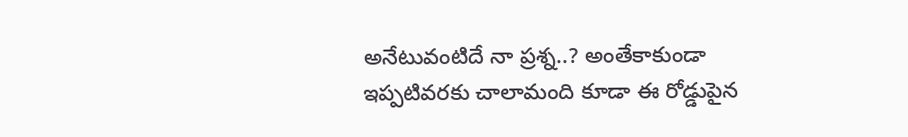అనేటువంటిదే నా ప్రశ్న..? అంతేకాకుండా ఇప్పటివరకు చాలామంది కూడా ఈ రోడ్డుపైన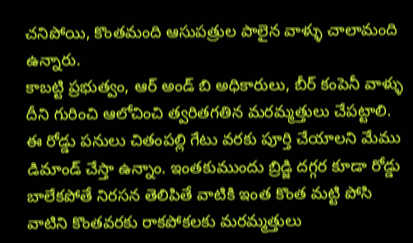చనిపోయి, కొంతమంది ఆసుపత్రుల పాలైన వాళ్ళు చాలామంది ఉన్నారు.
కాబట్టి ప్రభుత్వం, ఆర్ అండ్ బి అధికారులు, బీర్ కంపెనీ వాళ్ళు దీని గురించి ఆలోచించి త్వరితగతిన మరమ్మత్తులు చేపట్టాలి. ఈ రోడ్డు పనులు చితంపల్లి గేటు వరకు పూర్తి చేయాలని మేము డిమాండ్ చేస్తా ఉన్నాం. ఇంతకుముందు బ్రిడ్జి దగ్గర కూడా రోడ్డు బాలేకపోతే నిరసన తెలిపితే వాటికి ఇంత కొంత మట్టి పోసి వాటిని కొంతవరకు రాకపోకలకు మరమ్మత్తులు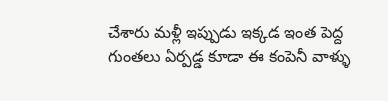చేశారు మళ్లీ ఇప్పుడు ఇక్కడ ఇంత పెద్ద గుంతలు ఏర్పడ్డ కూడా ఈ కంపెనీ వాళ్ళు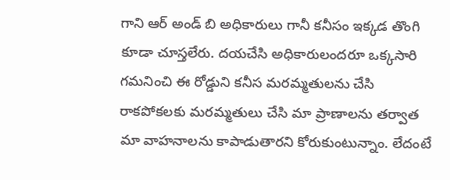గాని ఆర్ అండ్ బి అధికారులు గానీ కనీసం ఇక్కడ తొంగి కూడా చూస్తలేరు. దయచేసి అధికారులందరూ ఒక్కసారి గమనించి ఈ రోడ్డుని కనీస మరమ్మతులను చేసి రాకపోకలకు మరమ్మతులు చేసి మా ప్రాణాలను తర్వాత మా వాహనాలను కాపాడుతారని కోరుకుంటున్నాం. లేదంటే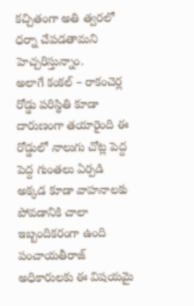కచ్చితంగా అతి త్వరలో ధర్నా చేపడతామని హెచ్చరిస్తున్నాం.
అలాగే కంకల్ – రాకంచెర్ల రోడ్డు పరిస్థితి కూడా దారుణంగా తయారైంది ఈ రోడ్డులో నాలుగు చోట్ల పెద్ద పెద్ద గుంతలు ఏర్పడి అక్కడ కూడా వాహనాలకు పోవడానికి చాలా ఇబ్బందికరంగా ఉంది పంచాయతీరాజ్ అధికారులకు ఈ విషయమై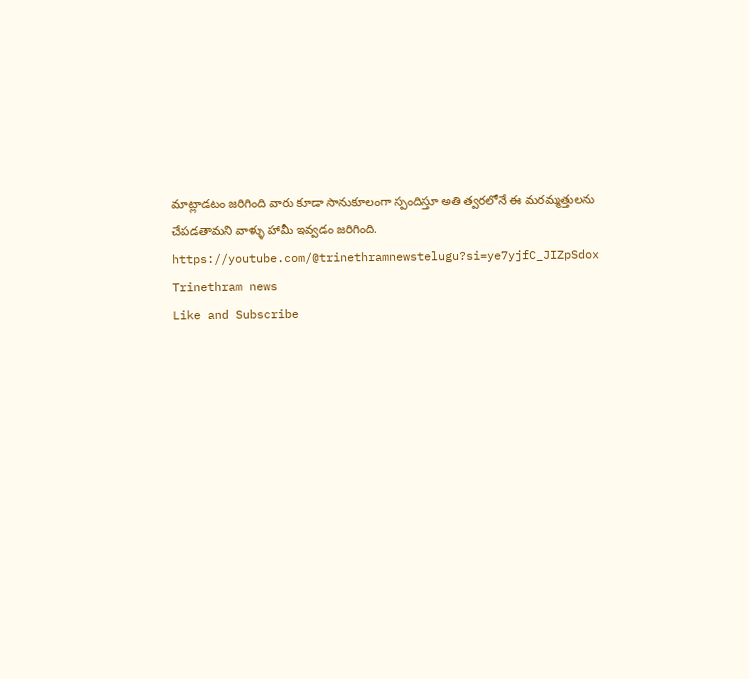మాట్లాడటం జరిగింది వారు కూడా సానుకూలంగా స్పందిస్తూ అతి త్వరలోనే ఈ మరమ్మత్తులను చేపడతామని వాళ్ళు హామీ ఇవ్వడం జరిగింది.
https://youtube.com/@trinethramnewstelugu?si=ye7yjfC_JIZpSdox
Trinethram news
Like and Subscribe